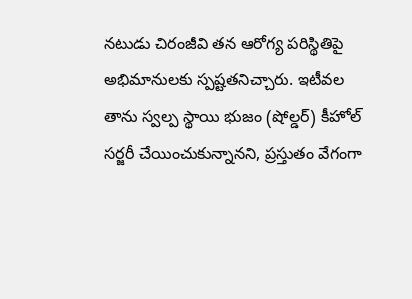నటుడు చిరంజీవి తన ఆరోగ్య పరిస్థితిపై అభిమానులకు స్పష్టతనిచ్చారు. ఇటీవల తాను స్వల్ప స్థాయి భుజం (షోల్డర్) కీహోల్ సర్జరీ చేయించుకున్నానని, ప్రస్తుతం వేగంగా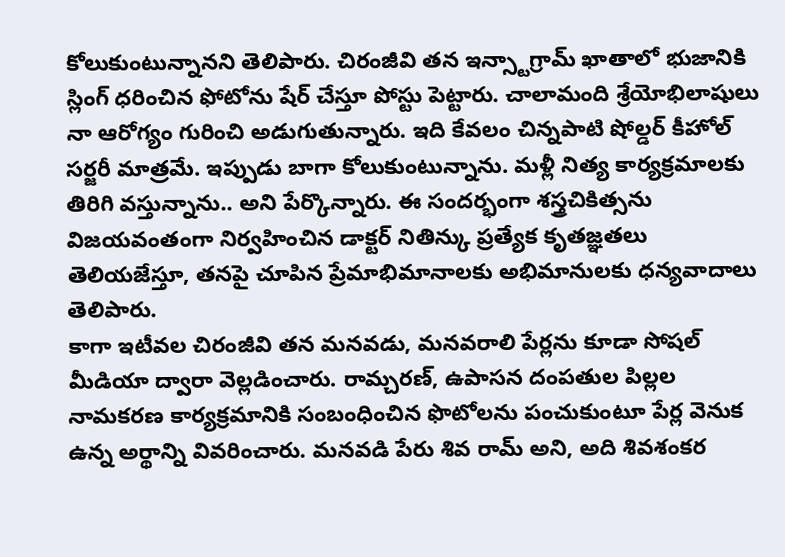కోలుకుంటున్నానని తెలిపారు. చిరంజీవి తన ఇన్స్టాగ్రామ్ ఖాతాలో భుజానికి స్లింగ్ ధరించిన ఫోటోను షేర్ చేస్తూ పోస్టు పెట్టారు. చాలామంది శ్రేయోభిలాషులు నా ఆరోగ్యం గురించి అడుగుతున్నారు. ఇది కేవలం చిన్నపాటి షోల్డర్ కీహోల్ సర్జరీ మాత్రమే. ఇప్పుడు బాగా కోలుకుంటున్నాను. మళ్లీ నిత్య కార్యక్రమాలకు తిరిగి వస్తున్నాను.. అని పేర్కొన్నారు. ఈ సందర్భంగా శస్త్రచికిత్సను విజయవంతంగా నిర్వహించిన డాక్టర్ నితిన్కు ప్రత్యేక కృతజ్ఞతలు తెలియజేస్తూ, తనపై చూపిన ప్రేమాభిమానాలకు అభిమానులకు ధన్యవాదాలు తెలిపారు.
కాగా ఇటీవల చిరంజీవి తన మనవడు, మనవరాలి పేర్లను కూడా సోషల్ మీడియా ద్వారా వెల్లడించారు. రామ్చరణ్, ఉపాసన దంపతుల పిల్లల నామకరణ కార్యక్రమానికి సంబంధించిన ఫొటోలను పంచుకుంటూ పేర్ల వెనుక ఉన్న అర్థాన్ని వివరించారు. మనవడి పేరు శివ రామ్ అని, అది శివశంకర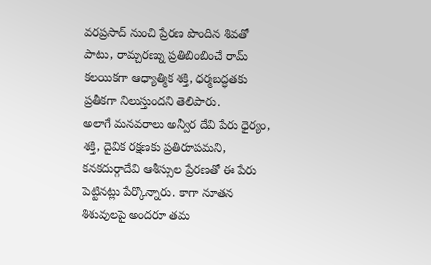వరప్రసాద్ నుంచి ప్రేరణ పొందిన శివతో పాటు, రామ్చరణ్ను ప్రతిబింబించే రామ్ కలయికగా ఆధ్యాత్మిక శక్తి, ధర్మబద్ధతకు ప్రతీకగా నిలుస్తుందని తెలిపారు.
అలాగే మనవరాలు అన్వీర దేవి పేరు ధైర్యం, శక్తి, దైవిక రక్షణకు ప్రతిరూపమని, కనకదుర్గాదేవి ఆశీస్సుల ప్రేరణతో ఈ పేరు పెట్టినట్లు పేర్కొన్నారు. కాగా నూతన శిశువులపై అందరూ తమ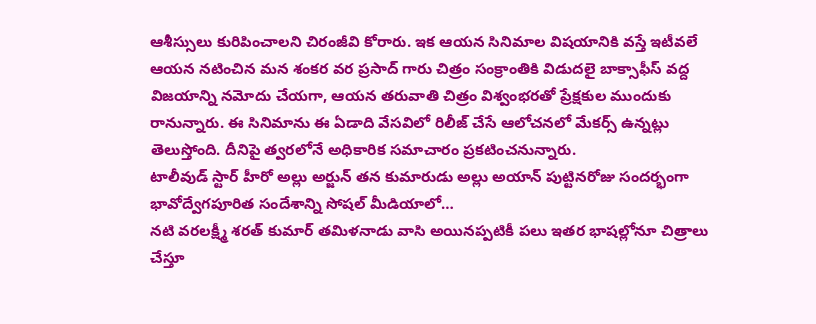ఆశీస్సులు కురిపించాలని చిరంజీవి కోరారు. ఇక ఆయన సినిమాల విషయానికి వస్తే ఇటీవలే ఆయన నటించిన మన శంకర వర ప్రసాద్ గారు చిత్రం సంక్రాంతికి విడుదలై బాక్సాఫీస్ వద్ద విజయాన్ని నమోదు చేయగా, ఆయన తరువాతి చిత్రం విశ్వంభరతో ప్రేక్షకుల ముందుకు రానున్నారు. ఈ సినిమాను ఈ ఏడాది వేసవిలో రిలీజ్ చేసే ఆలోచనలో మేకర్స్ ఉన్నట్లు తెలుస్తోంది. దీనిపై త్వరలోనే అధికారిక సమాచారం ప్రకటించనున్నారు.
టాలీవుడ్ స్టార్ హీరో అల్లు అర్జున్ తన కుమారుడు అల్లు అయాన్ పుట్టినరోజు సందర్భంగా భావోద్వేగపూరిత సందేశాన్ని సోషల్ మీడియాలో…
నటి వరలక్ష్మీ శరత్ కుమార్ తమిళనాడు వాసి అయినప్పటికీ పలు ఇతర భాషల్లోనూ చిత్రాలు చేస్తూ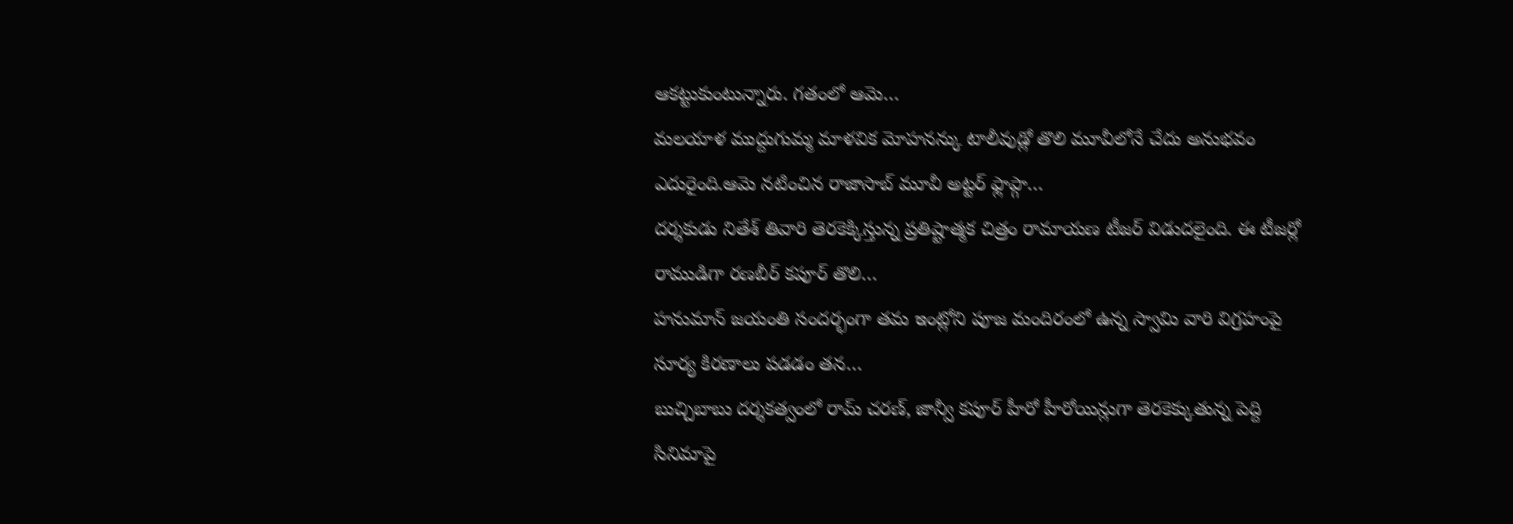ఆకట్టుకుంటున్నారు. గతంలో ఆమె…
మలయాళ ముద్దుగుమ్మ మాళవిక మోహనన్కు టాలీవుడ్లో తొలి మూవీలోనే చేదు అనుభవం ఎదురైంది.ఆమె నటించిన రాజాసాబ్ మూవీ అట్టర్ ఫ్లాప్గా…
దర్శకుడు నితేశ్ తివారి తెరకెక్కిస్తున్న ప్రతిష్టాత్మక చిత్రం రామాయణ టీజర్ విడుదలైంది. ఈ టీజర్లో రాముడిగా రణబీర్ కపూర్ తొలి…
హనుమాన్ జయంతి సందర్భంగా తమ ఇంట్లోని పూజ మందిరంలో ఉన్న స్వామి వారి విగ్రహంపై సూర్య కిరణాలు పడడం తన…
బుచ్చిబాబు దర్శకత్వంలో రామ్ చరణ్, జాన్వీ కపూర్ హీరో హీరోయిన్లుగా తెరకెక్కుతున్న పెద్ది సినిమాపై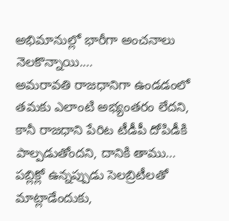అభిమానుల్లో భారీగా అంచనాలు నెలకొన్నాయి.…
అమరావతి రాజధానిగా ఉండడంలో తమకు ఎలాంటి అభ్యంతరం లేదని, కానీ రాజధాని పేరిట టీడీపీ దోపిడీకి పాల్పడుతోందని, దానికి తాము…
పబ్లిక్లో ఉన్నప్పుడు సెలబ్రిటీలతో మాట్లాడేందుకు,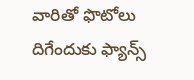వారితో ఫొటోలు దిగేందుకు ఫ్యాన్స్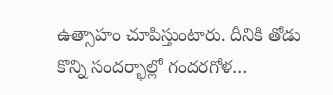ఉత్సాహం చూపిస్తుంటారు. దీనికి తోడు కొన్ని సందర్భాల్లో గందరగోళ…